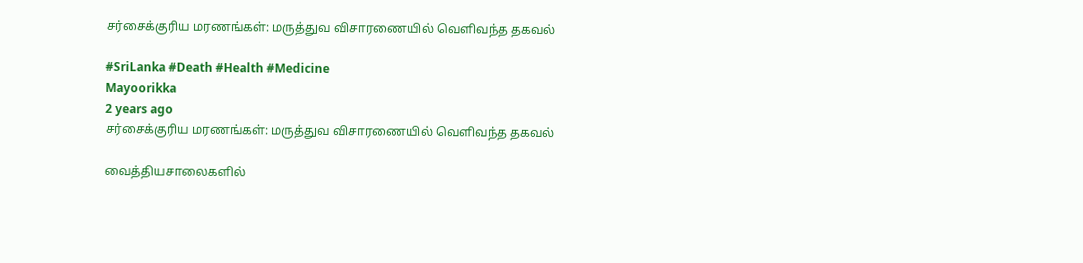சர்சைக்குரிய மரணங்கள்: மருத்துவ விசாரணையில் வெளிவந்த தகவல்

#SriLanka #Death #Health #Medicine
Mayoorikka
2 years ago
சர்சைக்குரிய மரணங்கள்: மருத்துவ விசாரணையில் வெளிவந்த தகவல்

வைத்தியசாலைகளில்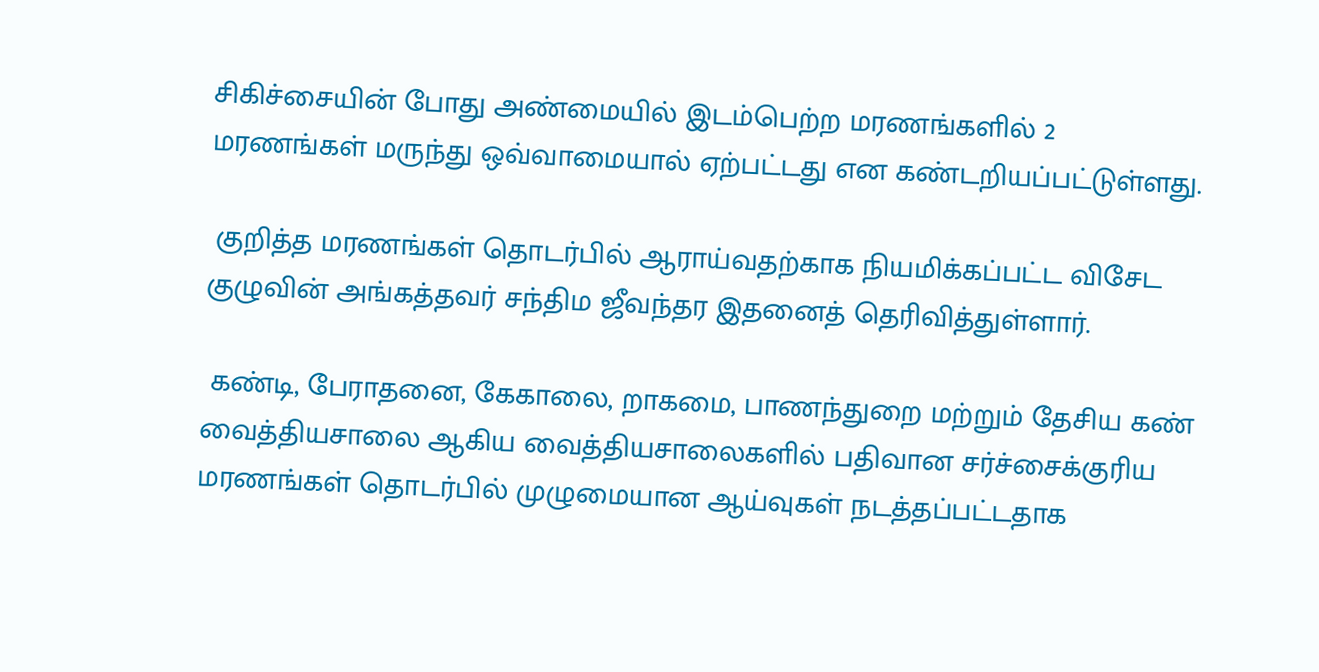சிகிச்சையின் போது அண்மையில் இடம்பெற்ற மரணங்களில் 2 மரணங்கள் மருந்து ஒவ்வாமையால் ஏற்பட்டது என கண்டறியப்பட்டுள்ளது.

 குறித்த மரணங்கள் தொடர்பில் ஆராய்வதற்காக நியமிக்கப்பட்ட விசேட குழுவின் அங்கத்தவர் சந்திம ஜீவந்தர இதனைத் தெரிவித்துள்ளார்.

 கண்டி, பேராதனை, கேகாலை, றாகமை, பாணந்துறை மற்றும் தேசிய கண் வைத்தியசாலை ஆகிய வைத்தியசாலைகளில் பதிவான சர்ச்சைக்குரிய மரணங்கள் தொடர்பில் முழுமையான ஆய்வுகள் நடத்தப்பட்டதாக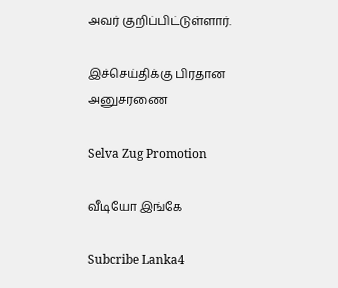அவர் குறிப்பிட்டுள்ளார்.

இச்செய்திக்கு பிரதான அனுசரணை

Selva Zug Promotion

வீடியோ இங்கே

Subcribe Lanka4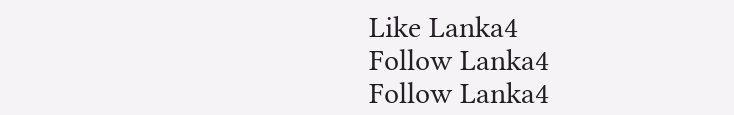Like Lanka4
Follow Lanka4
Follow Lanka4